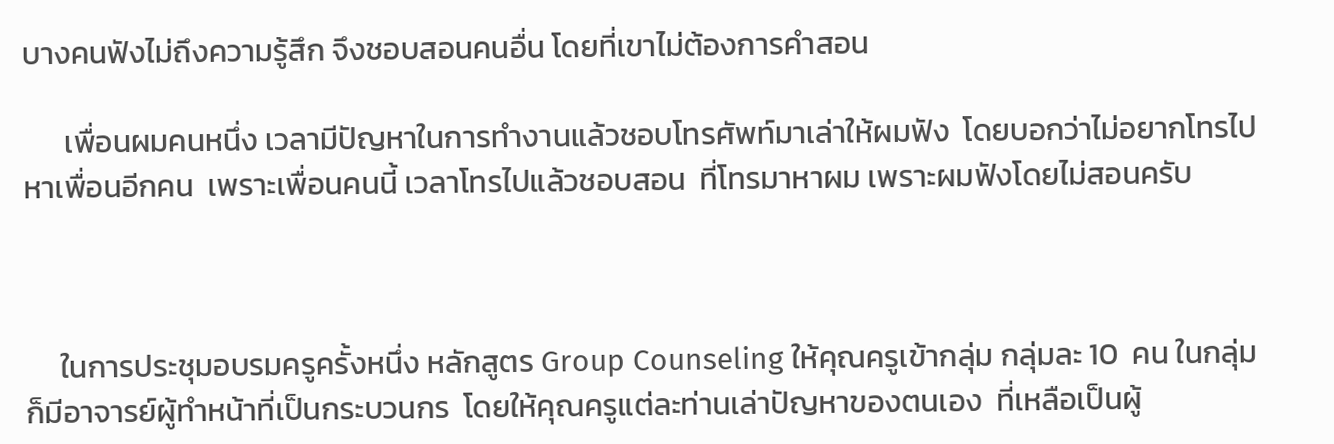บางคนฟังไม่ถึงความรู้สึก จึงชอบสอนคนอื่น โดยที่เขาไม่ต้องการคำสอน

      เพื่อนผมคนหนึ่ง เวลามีปัญหาในการทำงานแล้วชอบโทรศัพท์มาเล่าให้ผมฟัง  โดยบอกว่าไม่อยากโทรไปหาเพื่อนอีกคน  เพราะเพื่อนคนนี้ เวลาโทรไปแล้วชอบสอน  ที่โทรมาหาผม เพราะผมฟังโดยไม่สอนครับ



     ในการประชุมอบรมครูครั้งหนึ่ง หลักสูตร Group Counseling ให้คุณครูเข้ากลุ่ม กลุ่มละ 10  คน ในกลุ่มก็มีอาจารย์ผู้ทำหน้าที่เป็นกระบวนกร  โดยให้คุณครูแต่ละท่านเล่าปัญหาของตนเอง  ที่เหลือเป็นผู้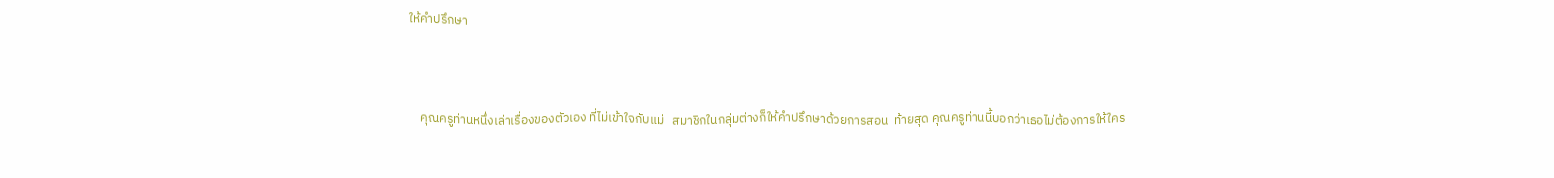ให้คำปรึกษา



    คุณครูท่านหนึ่งเล่าเรื่องของตัวเอง ที่ไม่เข้าใจกับแม่   สมาชิกในกลุ่มต่างก็ให้คำปรึกษาด้วยการสอน  ท้ายสุด คุณครูท่านนี้บอกว่าเธอไม่ต้องการให้ใคร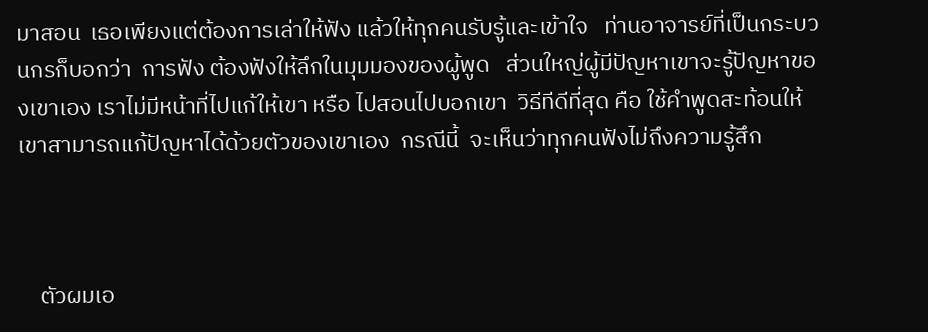มาสอน  เธอเพียงแต่ต้องการเล่าให้ฟัง แล้วให้ทุกคนรับรู้และเข้าใจ   ท่านอาจารย์ที่เป็นกระบวนกรก็บอกว่า  การฟัง ต้องฟังให้ลึกในมุมมองของผู้พูด   ส่วนใหญ่ผู้มีปัญหาเขาจะรู้ปัญหาของเขาเอง เราไม่มีหน้าที่ไปแก้ให้เขา หรือ ไปสอนไปบอกเขา  วิธีทีดีที่สุด คือ ใช้คำพูดสะท้อนให้เขาสามารถแก้ปัญหาได้ด้วยตัวของเขาเอง  กรณีนี้  จะเห็นว่าทุกคนฟังไม่ถึงความรู้สึก



    ตัวผมเอ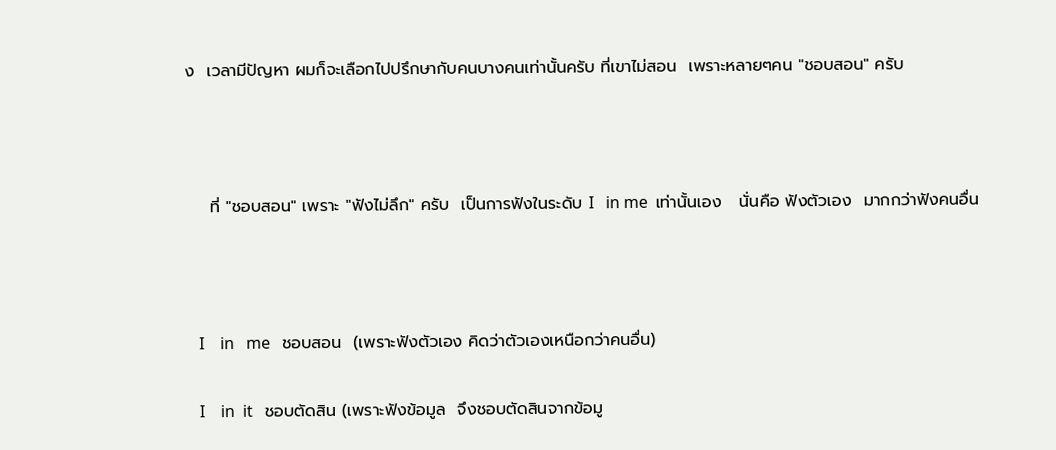ง  เวลามีปัญหา ผมก็จะเลือกไปปรึกษากับคนบางคนเท่านั้นครับ ที่เขาไม่สอน  เพราะหลายๆคน "ชอบสอน" ครับ



    ที่ "ชอบสอน" เพราะ "ฟังไม่ลึก" ครับ  เป็นการฟังในระดับ I   in me  เท่านั้นเอง   นั่นคือ ฟังตัวเอง  มากกว่าฟังคนอื่น



   I    in   me   ชอบสอน  (เพราะฟังตัวเอง คิดว่าตัวเองเหนือกว่าคนอื่น)

   I    in  it   ชอบตัดสิน (เพราะฟังข้อมูล  จึงชอบตัดสินจากข้อมู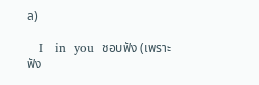ล)

   I   in  you  ชอบฟัง (เพราะฟัง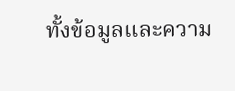ทั้งข้อมูลและความ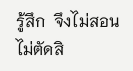รู้สึก  จึงไม่สอนไม่ตัดสิ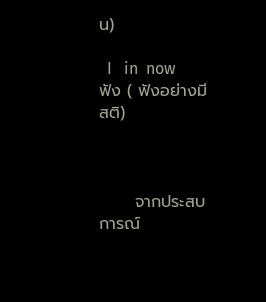น)

  I   in  now    ฟัง ( ฟังอย่างมีสติ)



      จากประสบการณ์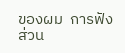ของผม  การฟังส่วน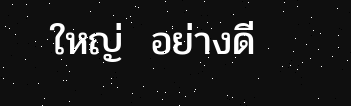ใหญ่  อย่างดี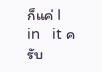ก็แค่ I   in   it ครับ